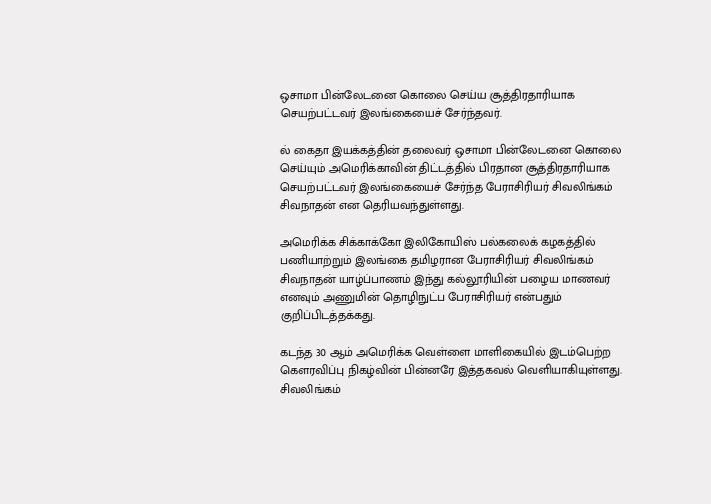ஒசாமா பின்லேடனை கொலை செய்ய சூத்திரதாரியாக செயற்பட்டவர் இலங்கையைச் சேர்ந்தவர்.

ல் கைதா இயக்கத்தின் தலைவர் ஒசாமா பின்லேடனை கொலை செய்யும் அமெரிக்காவின் திட்டத்தில் பிரதான சூத்திரதாரியாக செயற்பட்டவர் இலங்கையைச் சேர்ந்த பேராசிரியர் சிவலிங்கம் சிவநாதன் என தெரியவந்துள்ளது.

அமெரிக்க சிக்காக்கோ இலிகோயிஸ் பல்கலைக் கழகத்தில் பணியாற்றும் இலங்கை தமிழரான பேராசிரியர் சிவலிங்கம் சிவநாதன் யாழ்ப்பாணம் இந்து கல்லூரியின் பழைய மாணவர் எனவும் அணுமின் தொழிநுட்ப பேராசிரியர் என்பதும் குறிப்பிடத்தக்கது.

கடந்த 30 ஆம் அமெரிக்க வெள்ளை மாளிகையில் இடம்பெற்ற கௌரவிப்பு நிகழ்வின் பின்னரே இத்தகவல் வெளியாகியுள்ளது. சிவலிங்கம்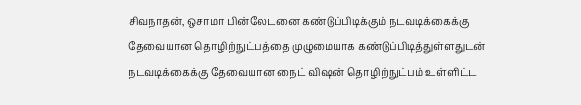சிவநாதன், ஒசாமா பின்லேடனை கண்டுப்பிடிக்கும் நடவடிக்கைக்கு தேவையான தொழிற்நுட்பத்தை முழுமையாக கண்டுப்பிடித்துள்ளதுடன் நடவடிக்கைக்கு தேவையான நைட் விஷன் தொழிற்நுட்பம் உள்ளிட்ட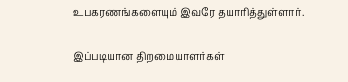உபகரணங்களையும் இவரே தயாரித்துள்ளார்.

இப்படியான திறமையாளர்கள்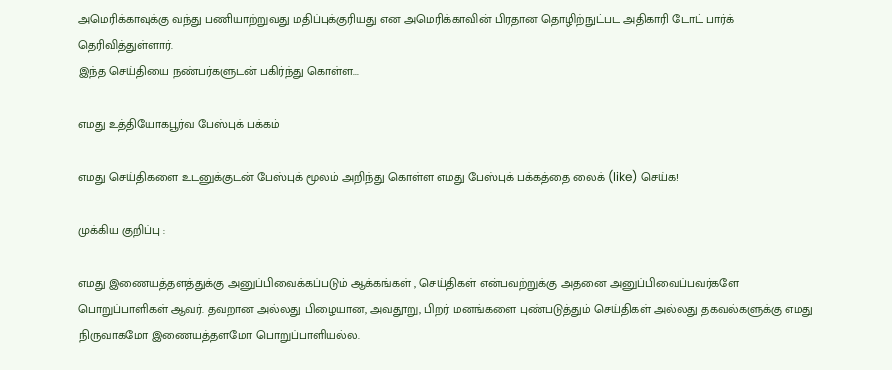அமெரிக்காவுக்கு வந்து பணியாற்றுவது மதிப்புக்குரியது என அமெரிக்காவின் பிரதான தொழிற்நுட்பட அதிகாரி டோட் பார்க் தெரிவித்துள்ளார்.
இந்த செய்தியை நண்பர்களுடன் பகிர்ந்து கொள்ள...

எமது உத்தியோகபூர்வ பேஸ்புக் பக்கம்

எமது செய்திகளை உடனுக்குடன் பேஸ்புக் மூலம் அறிந்து கொள்ள எமது பேஸ்புக் பக்கத்தை லைக் (like) செய்க!

முக்கிய குறிப்பு :

எமது இணையத்தளத்துக்கு அனுப்பிவைக்கப்படும் ஆக்கங்கள் , செய்திகள் என்பவற்றுக்கு அதனை அனுப்பிவைப்பவர்களே பொறுப்பாளிகள் ஆவர். தவறான அல்லது பிழையான, அவதூறு, பிறர் மனங்களை புண்படுத்தும் செய்திகள் அல்லது தகவல்களுக்கு எமது நிருவாகமோ இணையத்தளமோ பொறுப்பாளியல்ல.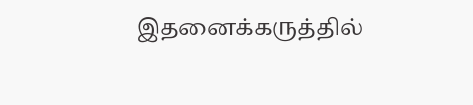இதனைக்கருத்தில்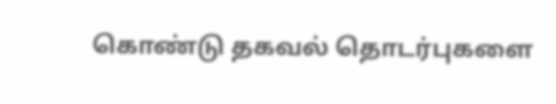கொண்டு தகவல் தொடர்புகளை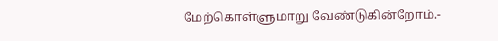மேற்கொள்ளுமாறு வேண்டுகின்றோம்.-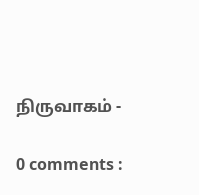நிருவாகம் -

0 comments :